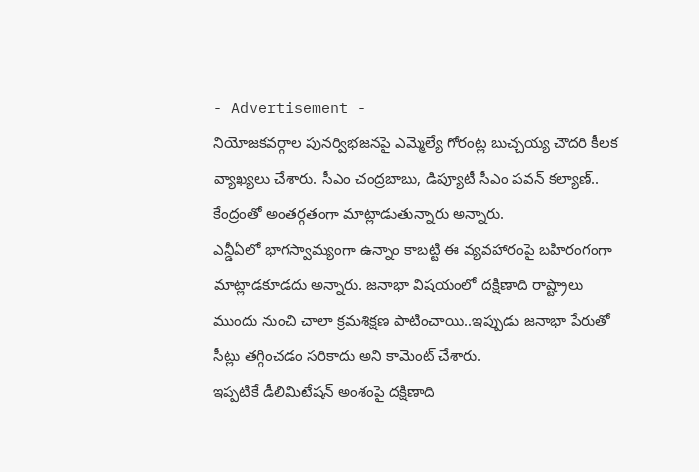- Advertisement -
నియోజకవర్గాల పునర్విభజనపై ఎమ్మెల్యే గోరంట్ల బుచ్చయ్య చౌదరి కీలక వ్యాఖ్యలు చేశారు. సీఎం చంద్రబాబు, డిప్యూటీ సీఎం పవన్ కల్యాణ్.. కేంద్రంతో అంతర్గతంగా మాట్లాడుతున్నారు అన్నారు.
ఎన్డీఏలో భాగస్వామ్యంగా ఉన్నాం కాబట్టి ఈ వ్యవహారంపై బహిరంగంగా మాట్లాడకూడదు అన్నారు. జనాభా విషయంలో దక్షిణాది రాష్ట్రాలు ముందు నుంచి చాలా క్రమశిక్షణ పాటించాయి..ఇప్పుడు జనాభా పేరుతో సీట్లు తగ్గించడం సరికాదు అని కామెంట్ చేశారు.
ఇప్పటికే డీలిమిటేషన్ అంశంపై దక్షిణాది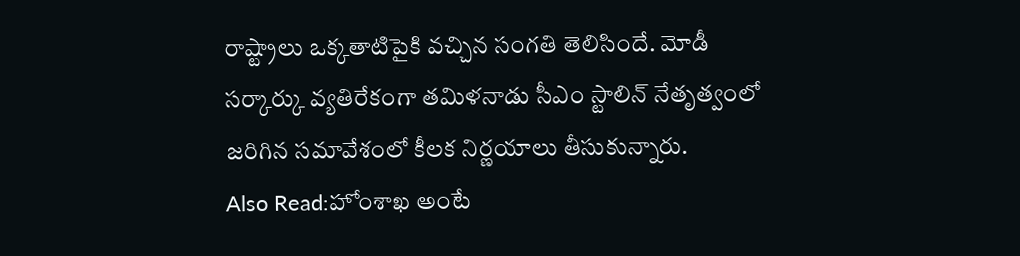రాష్ట్రాలు ఒక్కతాటిపైకి వచ్చిన సంగతి తెలిసిందే. మోడీ సర్కార్కు వ్యతిరేకంగా తమిళనాడు సీఎం స్టాలిన్ నేతృత్వంలో జరిగిన సమావేశంలో కీలక నిర్ణయాలు తీసుకున్నారు.
Also Read:హోంశాఖ అంటే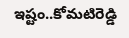ఇష్టం..కోమటిరెడ్డి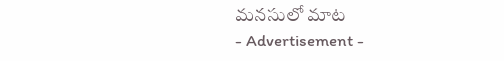మనసులో మాట
- Advertisement -